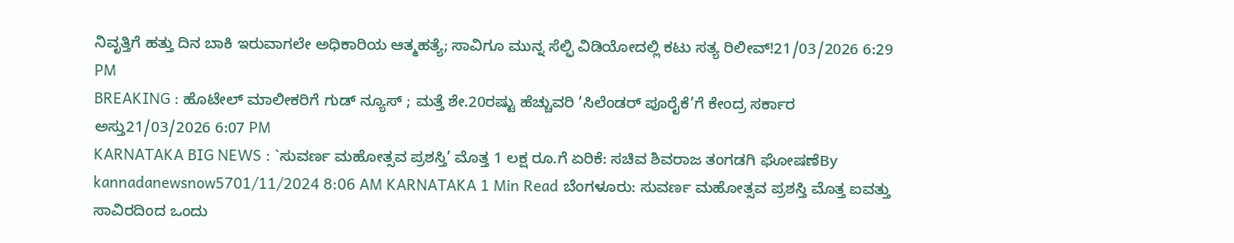ನಿವೃತ್ತಿಗೆ ಹತ್ತು ದಿನ ಬಾಕಿ ಇರುವಾಗಲೇ ಅಧಿಕಾರಿಯ ಆತ್ಮಹತ್ಯೆ; ಸಾವಿಗೂ ಮುನ್ನ ಸೆಲ್ಫಿ ವಿಡಿಯೋದಲ್ಲಿ ಕಟು ಸತ್ಯ ರಿಲೀವ್!21/03/2026 6:29 PM
BREAKING : ಹೊಟೇಲ್ ಮಾಲೀಕರಿಗೆ ಗುಡ್ ನ್ಯೂಸ್ ; ಮತ್ತೆ ಶೇ.20ರಷ್ಟು ಹೆಚ್ಚುವರಿ ‘ಸಿಲೆಂಡರ್ ಪೂರೈಕೆ’ಗೆ ಕೇಂದ್ರ ಸರ್ಕಾರ ಅಸ್ತು21/03/2026 6:07 PM
KARNATAKA BIG NEWS : `ಸುವರ್ಣ ಮಹೋತ್ಸವ ಪ್ರಶಸ್ತಿ’ ಮೊತ್ತ 1 ಲಕ್ಷ ರೂ.ಗೆ ಏರಿಕೆ: ಸಚಿವ ಶಿವರಾಜ ತಂಗಡಗಿ ಘೋಷಣೆBy kannadanewsnow5701/11/2024 8:06 AM KARNATAKA 1 Min Read ಬೆಂಗಳೂರು: ಸುವರ್ಣ ಮಹೋತ್ಸವ ಪ್ರಶಸ್ತಿ ಮೊತ್ತ ಐವತ್ತು ಸಾವಿರದಿಂದ ಒಂದು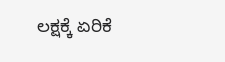ಲಕ್ಷಕ್ಕೆ ಏರಿಕೆ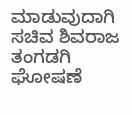ಮಾಡುವುದಾಗಿ ಸಚಿವ ಶಿವರಾಜ ತಂಗಡಗಿ ಘೋಷಣೆ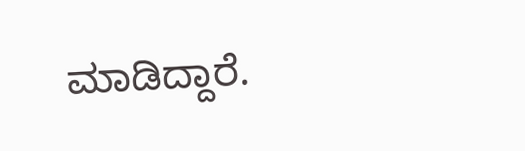ಮಾಡಿದ್ದಾರೆ.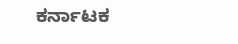ಕರ್ನಾಟಕ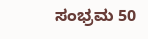ಸಂಭ್ರಮ 50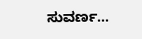ಸುವರ್ಣ…